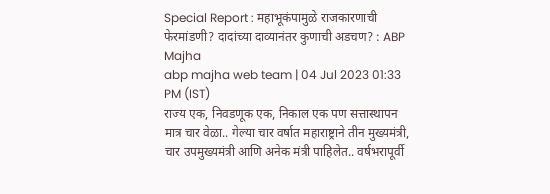Special Report : महाभूकंपामुळे राजकारणाची फेरमांडणी? दादांच्या दाव्यानंतर कुणाची अडचण? : ABP Majha
abp majha web team | 04 Jul 2023 01:33 PM (IST)
राज्य एक, निवडणूक एक, निकाल एक पण सत्तास्थापन मात्र चार वेळा.. गेल्या चार वर्षात महाराष्ट्राने तीन मुख्यमंत्री, चार उपमुख्यमंत्री आणि अनेक मंत्री पाहिलेत.. वर्षभरापूर्वी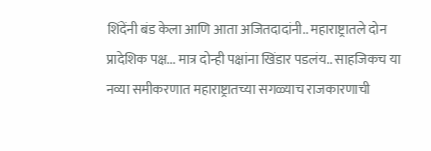शिंदेंनी बंड केला आणि आता अजितदादांनी.. महाराष्ट्रातले दोन प्रादेशिक पक्ष... मात्र दोन्ही पक्षांना खिंडार पडलंय.. साहजिकच या नव्या समीकरणात महाराष्ट्रातच्या सगळ्याच राजकारणाची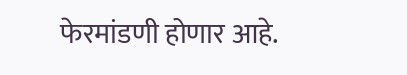फेरमांडणी होणार आहे.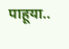पाहूया..